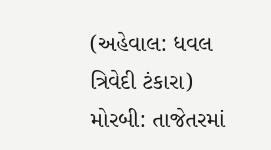(અહેવાલ: ધવલ ત્રિવેદી ટંકારા)
મોરબી: તાજેતરમાં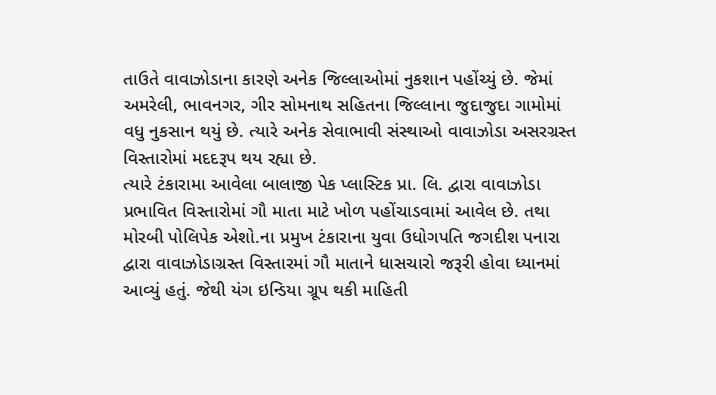તાઉતે વાવાઝોડાના કારણે અનેક જિલ્લાઓમાં નુકશાન પહોંચ્યું છે. જેમાં અમરેલી, ભાવનગર, ગીર સોમનાથ સહિતના જિલ્લાના જુદાજુદા ગામોમાં વધુ નુકસાન થયું છે. ત્યારે અનેક સેવાભાવી સંસ્થાઓ વાવાઝોડા અસરગ્રસ્ત વિસ્તારોમાં મદદરૂપ થય રહ્યા છે.
ત્યારે ટંકારામા આવેલા બાલાજી પેક પ્લાસ્ટિક પ્રા. લિ. દ્વારા વાવાઝોડા પ્રભાવિત વિસ્તારોમાં ગૌ માતા માટે ખોળ પહોંચાડવામાં આવેલ છે. તથા મોરબી પોલિપેક એશો.ના પ્રમુખ ટંકારાના યુવા ઉધોગપતિ જગદીશ પનારા દ્વારા વાવાઝોડાગ્રસ્ત વિસ્તારમાં ગૌ માતાને ધાસચારો જરૂરી હોવા ધ્યાનમાં આવ્યું હતું. જેથી યંગ ઇન્ડિયા ગ્રૂપ થકી માહિતી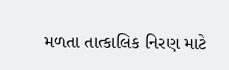મળતા તાત્કાલિક નિરણ માટે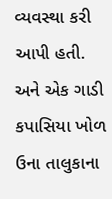વ્યવસ્થા કરી આપી હતી. અને એક ગાડી કપાસિયા ખોળ ઉના તાલુકાના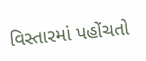વિસ્તારમાં પહોંચતો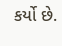કર્યો છે.